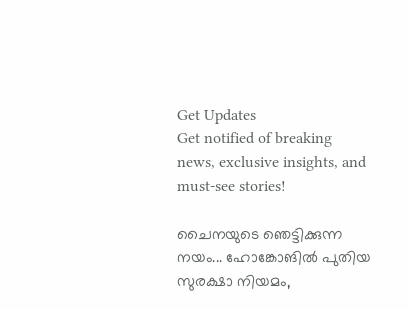Get Updates
Get notified of breaking news, exclusive insights, and must-see stories!

ചൈനയുടെ ഞെട്ടിക്കുന്ന നയം... ഹോങ്കോങില്‍ പുതിയ സുരക്ഷാ നിയമം,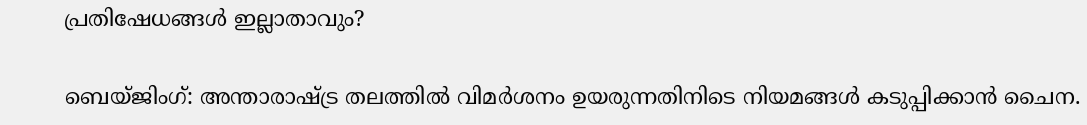പ്രതിഷേധങ്ങള്‍ ഇല്ലാതാവും?

ബെയ്ജിംഗ്: അന്താരാഷ്ട്ര തലത്തില്‍ വിമര്‍ശനം ഉയരുന്നതിനിടെ നിയമങ്ങള്‍ കടുപ്പിക്കാന്‍ ചൈന.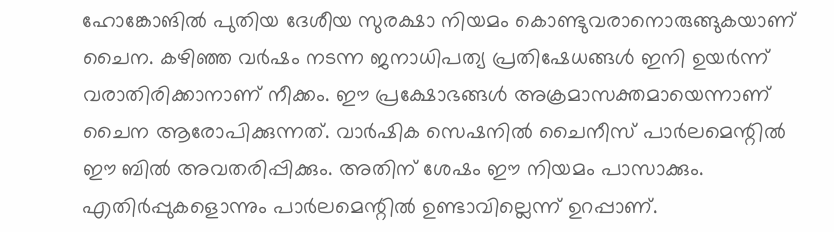ഹോങ്കോങില്‍ പുതിയ ദേശീയ സുരക്ഷാ നിയമം കൊണ്ടുവരാനൊരുങ്ങുകയാണ് ചൈന. കഴിഞ്ഞ വര്‍ഷം നടന്ന ജനാധിപത്യ പ്രതിഷേധങ്ങള്‍ ഇനി ഉയര്‍ന്ന് വരാതിരിക്കാനാണ് നീക്കം. ഈ പ്രക്ഷോഭങ്ങള്‍ അക്രമാസക്തമായെന്നാണ് ചൈന ആരോപിക്കുന്നത്. വാര്‍ഷിക സെഷനില്‍ ചൈനീസ് പാര്‍ലമെന്റില്‍ ഈ ബില്‍ അവതരിപ്പിക്കും. അതിന് ശേഷം ഈ നിയമം പാസാക്കും. എതിര്‍പ്പുകളൊന്നും പാര്‍ലമെന്റില്‍ ഉണ്ടാവില്ലെന്ന് ഉറപ്പാണ്.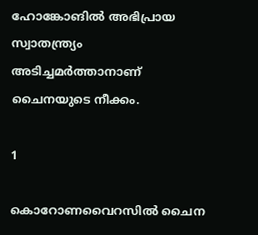ഹോങ്കോങില്‍ അഭിപ്രായ സ്വാതന്ത്ര്യം അടിച്ചമര്‍ത്താനാണ് ചൈനയുടെ നീക്കം.

1

കൊറോണവൈറസില്‍ ചൈന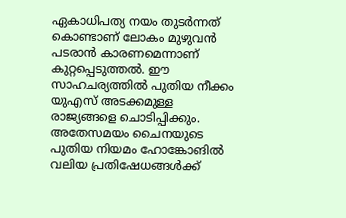ഏകാധിപത്യ നയം തുടര്‍ന്നത് കൊണ്ടാണ് ലോകം മുഴുവന്‍ പടരാന്‍ കാരണമെന്നാണ് കുറ്റപ്പെടുത്തല്‍. ഈ സാഹചര്യത്തില്‍ പുതിയ നീക്കം യുഎസ് അടക്കമുള്ള രാജ്യങ്ങളെ ചൊടിപ്പിക്കും. അതേസമയം ചൈനയുടെ പുതിയ നിയമം ഹോങ്കോങില്‍ വലിയ പ്രതിഷേധങ്ങള്‍ക്ക്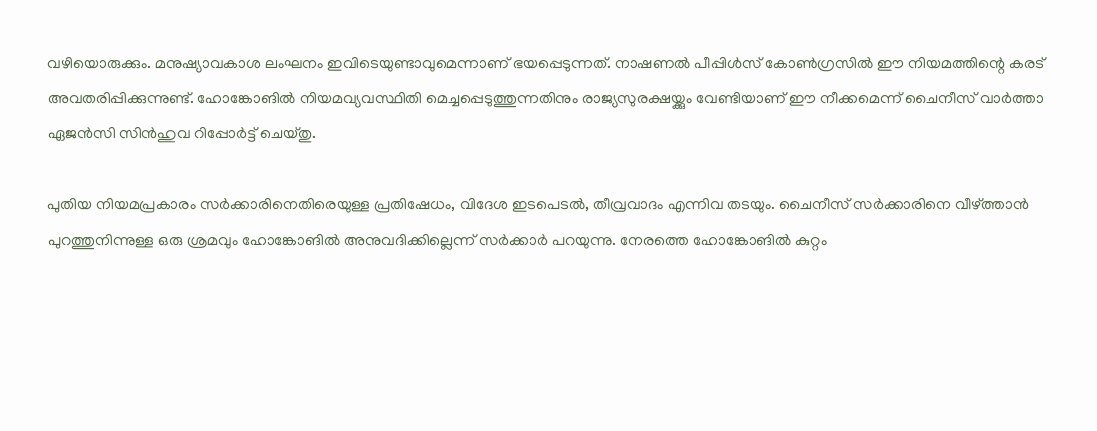വഴിയൊരുക്കും. മനുഷ്യാവകാശ ലംഘനം ഇവിടെയുണ്ടാവുമെന്നാണ് ഭയപ്പെടുന്നത്. നാഷണല്‍ പീപ്പിള്‍സ് കോണ്‍ഗ്രസില്‍ ഈ നിയമത്തിന്റെ കരട് അവതരിപ്പിക്കുന്നുണ്ട്. ഹോങ്കോങില്‍ നിയമവ്യവസ്ഥിതി മെച്ചപ്പെടുത്തുന്നതിനും രാജ്യസുരക്ഷയ്ക്കും വേണ്ടിയാണ് ഈ നീക്കമെന്ന് ചൈനീസ് വാര്‍ത്താ ഏജന്‍സി സിന്‍ഹുവ റിപ്പോര്‍ട്ട് ചെയ്തു.

പുതിയ നിയമപ്രകാരം സര്‍ക്കാരിനെതിരെയുള്ള പ്രതിഷേധം, വിദേശ ഇടപെടല്‍, തീവ്രവാദം എന്നിവ തടയും. ചൈനീസ് സര്‍ക്കാരിനെ വീഴ്ത്താന്‍ പുറത്തുനിന്നുള്ള ഒരു ശ്രമവും ഹോങ്കോങില്‍ അനുവദിക്കില്ലെന്ന് സര്‍ക്കാര്‍ പറയുന്നു. നേരത്തെ ഹോങ്കോങില്‍ കുറ്റം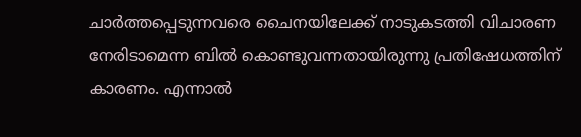ചാര്‍ത്തപ്പെടുന്നവരെ ചൈനയിലേക്ക് നാടുകടത്തി വിചാരണ നേരിടാമെന്ന ബില്‍ കൊണ്ടുവന്നതായിരുന്നു പ്രതിഷേധത്തിന് കാരണം. എന്നാല്‍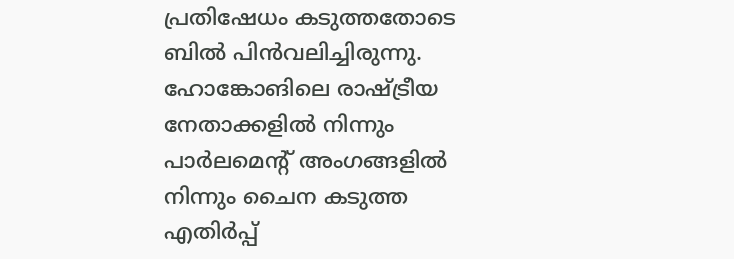പ്രതിഷേധം കടുത്തതോടെ ബില്‍ പിന്‍വലിച്ചിരുന്നു. ഹോങ്കോങിലെ രാഷ്ട്രീയ നേതാക്കളില്‍ നിന്നും പാര്‍ലമെന്റ് അംഗങ്ങളില്‍ നിന്നും ചൈന കടുത്ത എതിര്‍പ്പ്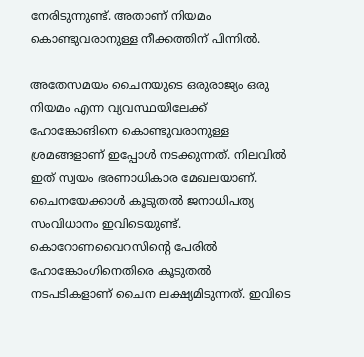നേരിടുന്നുണ്ട്. അതാണ് നിയമം കൊണ്ടുവരാനുള്ള നീക്കത്തിന് പിന്നില്‍.

അതേസമയം ചൈനയുടെ ഒരുരാജ്യം ഒരു നിയമം എന്ന വ്യവസ്ഥയിലേക്ക് ഹോങ്കോങിനെ കൊണ്ടുവരാനുള്ള ശ്രമങ്ങളാണ് ഇപ്പോള്‍ നടക്കുന്നത്. നിലവില്‍ ഇത് സ്വയം ഭരണാധികാര മേഖലയാണ്. ചൈനയേക്കാള്‍ കൂടുതല്‍ ജനാധിപത്യ സംവിധാനം ഇവിടെയുണ്ട്. കൊറോണവൈറസിന്റെ പേരില്‍ ഹോങ്കോംഗിനെതിരെ കൂടുതല്‍ നടപടികളാണ് ചൈന ലക്ഷ്യമിടുന്നത്. ഇവിടെ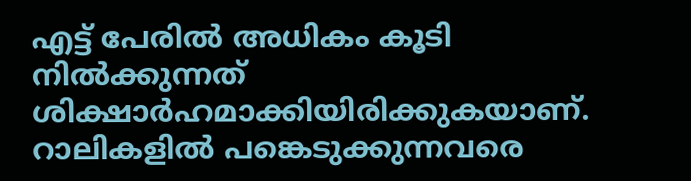എട്ട് പേരില്‍ അധികം കൂടി നില്‍ക്കുന്നത് ശിക്ഷാര്‍ഹമാക്കിയിരിക്കുകയാണ്. റാലികളില്‍ പങ്കെടുക്കുന്നവരെ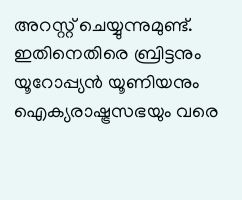അറസ്റ്റ് ചെയ്യുന്നുമുണ്ട്. ഇതിനെതിരെ ബ്രിട്ടനും യൂറോപ്പ്യന്‍ യൂണിയനും ഐക്യരാഷ്ട്രസഭയും വരെ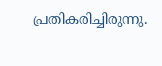പ്രതികരിച്ചിരുന്നു.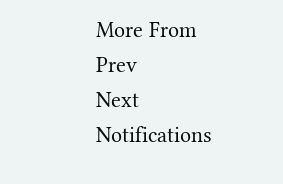More From
Prev
Next
Notifications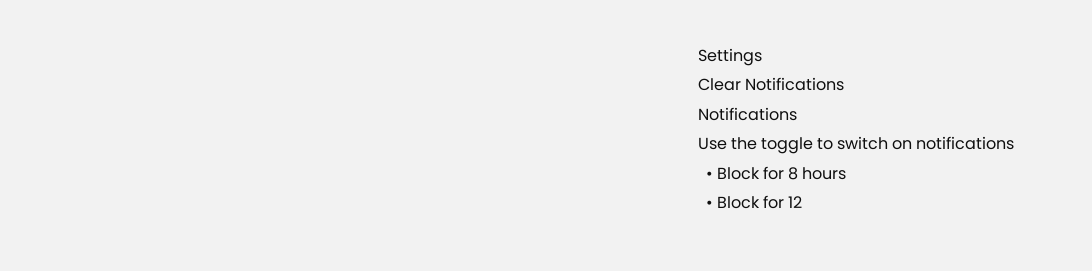Settings
Clear Notifications
Notifications
Use the toggle to switch on notifications
  • Block for 8 hours
  • Block for 12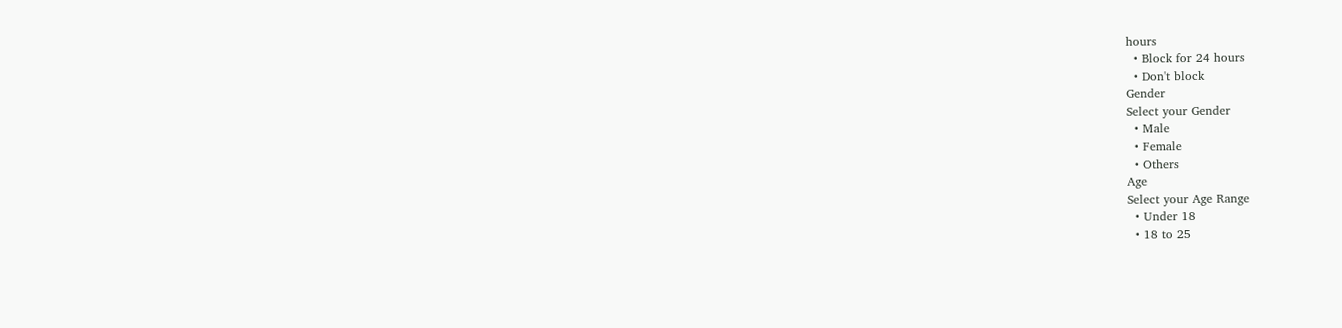hours
  • Block for 24 hours
  • Don't block
Gender
Select your Gender
  • Male
  • Female
  • Others
Age
Select your Age Range
  • Under 18
  • 18 to 25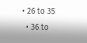• 26 to 35
  • 36 to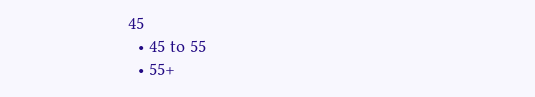45
  • 45 to 55
  • 55+